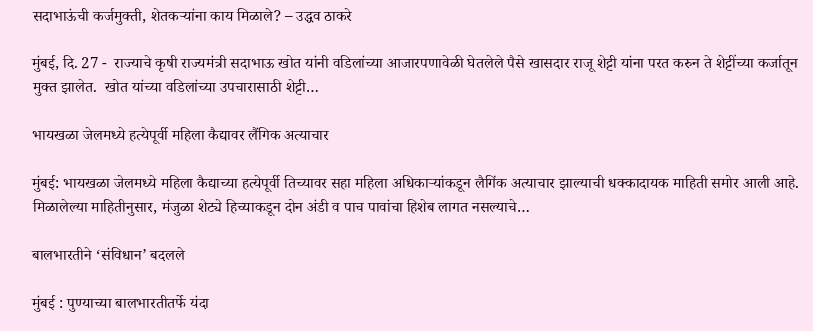सदाभाऊंची कर्जमुक्ती, शेतकऱ्यांना काय मिळाले? – उद्धव ठाकरे

मुंबई, दि. 27 -  राज्याचे कृषी राज्यमंत्री सदाभाऊ खोत यांनी वडिलांच्या आजारपणावेळी घेतलेले पैसे खासदार राजू शेट्टी यांना परत करुन ते शेट्टींच्या कर्जातून मुक्त झालेत.  खोत यांच्या वडिलांच्या उपचारासाठी शेट्टी…

भायखळा जेलमध्ये हत्येपूर्वी महिला कैद्यावर लैंगिक अत्याचार

मुंबई: भायखळा जेलमध्ये महिला कैद्याच्या हत्येपूर्वी तिच्यावर सहा महिला अधिकाऱ्यांकडून लैगिंक अत्याचार झाल्याची धक्कादायक माहिती समोर आली आहे. मिळालेल्या माहितीनुसार, मंजुळा शेट्ये हिच्याकडून दोन अंडी व पाच पावांचा हिशेब लागत नसल्याचे…

बालभारतीने ‘संविधान’ बदलले

मुंबई : पुण्याच्या बालभारतीतर्फे यंदा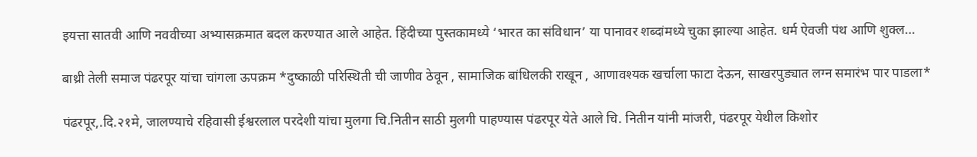इयत्ता सातवी आणि नववीच्या अभ्यासक्रमात बदल करण्यात आले आहेत. हिंदीच्या पुस्तकामध्ये ‘भारत का संविधान’ या पानावर शब्दांमध्ये चुका झाल्या आहेत. धर्म ऐवजी पंथ आणि शुक्ल…

बाथ्री तेली समाज पंढरपूर यांचा चांगला ऊपक्रम *दुष्काळी परिस्थिती ची जाणीव ठेवून , सामाजिक बांधिलकी राखून , आणावश्यक खर्चाला फाटा देऊन, साखरपुड्यात लग्न समारंभ पार पाडला*

पंढरपूर,.दि.२१मे, जालण्याचे रहिवासी ईश्वरलाल परदेशी यांचा मुलगा चि.नितीन साठी मुलगी पाहण्यास पंढरपूर येते आले चि. नितीन यांनी मांजरी, पंढरपूर येथील किशोर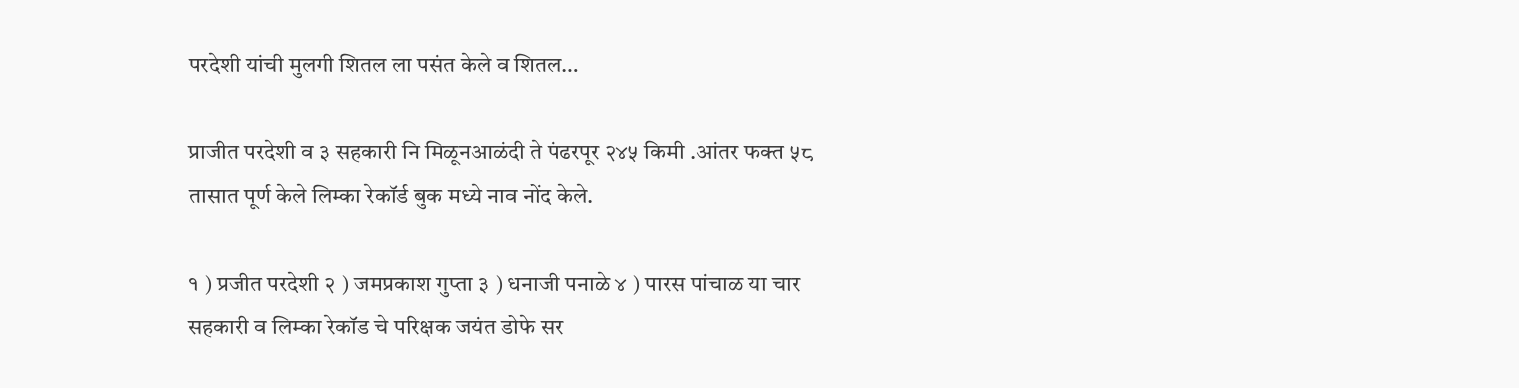परदेशी यांची मुलगी शितल ला पसंत केले व शितल…

प्राजीत परदेशी व ३ सहकारी नि मिळूनआळंदी ते पंढरपूर २४५ किमी .आंतर फक्त ५८ तासात पूर्ण केले लिम्का रेकॉर्ड बुक मध्ये नाव नोंद केले.

१ ) प्रजीत परदेशी २ ) जमप्रकाश गुप्ता ३ ) धनाजी पनाळे ४ ) पारस पांचाळ या चार सहकारी व लिम्का रेकॉड चे परिक्षक जयंत डोफे सर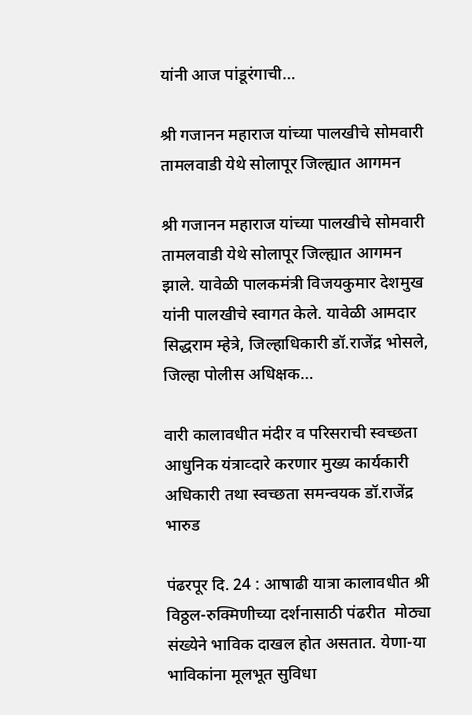यांनी आज पांडूरंगाची…

श्री गजानन महाराज यांच्या पालखीचे सोमवारी तामलवाडी येथे सोलापूर जिल्ह्यात आगमन

श्री गजानन महाराज यांच्या पालखीचे सोमवारी तामलवाडी येथे सोलापूर जिल्ह्यात आगमन झाले. यावेळी पालकमंत्री विजयकुमार देशमुख यांनी पालखीचे स्वागत केले. यावेळी आमदार सिद्धराम म्हेत्रे, जिल्हाधिकारी डॉ.राजेंद्र भोसले, जिल्हा पोलीस अधिक्षक…

वारी कालावधीत मंदीर व परिसराची स्वच्छता आधुनिक यंत्राव्दारे करणार मुख्य कार्यकारी अधिकारी तथा स्वच्छता समन्वयक डॉ.राजेंद्र भारुड

पंढरपूर दि. 24 : आषाढी यात्रा कालावधीत श्री विठ्ठल-रुक्मिणीच्या दर्शनासाठी पंढरीत  मोठ्या संख्येने भाविक दाखल होत असतात. येणा-या भाविकांना मूलभूत सुविधा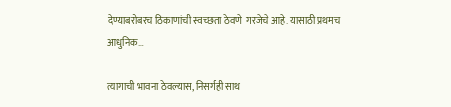देण्याबरोबरच ठिकाणांची स्वच्छता ठेवणे  गरजेचे आहे. यासाठी प्रथमच आधुनिक…

त्यागाची भावना ठेवल्यास, निसर्गही साथ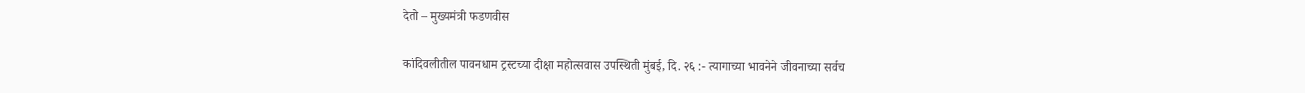देतो – मुख्यमंत्री फडणवीस

कांदिवलीतील पावनधाम ट्रस्टच्या दीक्षा महोत्सवास उपस्थिती मुंबई, दि. २६ :- त्यागाच्या भावनेने जीवनाच्या सर्वच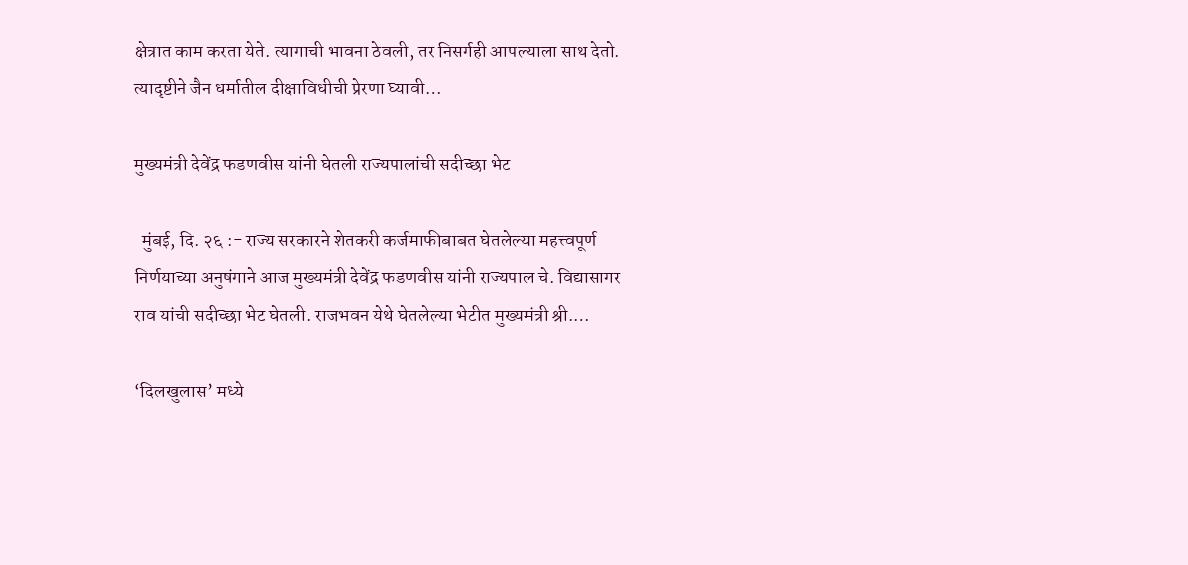क्षेत्रात काम करता येते. त्यागाची भावना ठेवली, तर निसर्गही आपल्याला साथ देतो. त्यादृष्टीने जैन धर्मातील दीक्षाविधीची प्रेरणा घ्यावी…

मुख्यमंत्री देवेंद्र फडणवीस यांनी घेतली राज्यपालांची सदीच्छा भेट

  मुंबई, दि. २६ :- राज्य सरकारने शेतकरी कर्जमाफीबाबत घेतलेल्या महत्त्वपूर्ण निर्णयाच्या अनुषंगाने आज मुख्यमंत्री देवेंद्र फडणवीस यांनी राज्यपाल चे. विद्यासागर राव यांची सदीच्छा भेट घेतली. राजभवन येथे घेतलेल्या भेटीत मुख्यमंत्री श्री.…

‘दिलखुलास’ मध्‍ये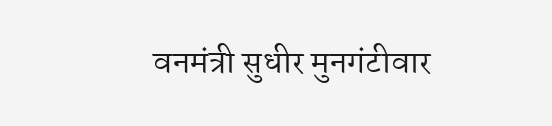वनमंत्री सुधीर मुनगंटीवार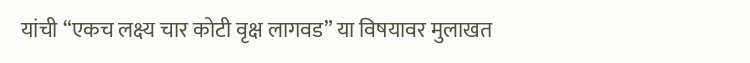यांची “एकच लक्ष्य चार कोटी वृक्ष लागवड” या विषयावर मुलाखत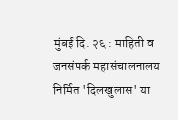मुंबई दि. २६ : माहिती व जनसंपर्क महासंचालनालय निर्मित 'दिलखुलास' या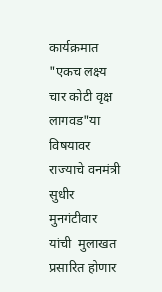कार्यक्रमात                       "एकच लक्ष्‍य चार कोटी वृक्ष लागवड"या विषयावर राज्‍याचे वनमंत्री सुधीर मुनगंटीवार यांची  मुलाखत प्रसारित होणार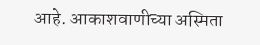आहे. आकाशवाणीच्‍या अस्मिता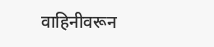वाहिनीवरून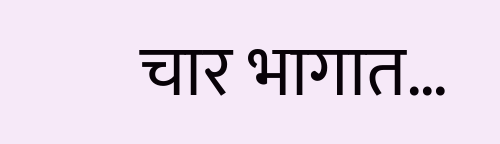चार भागात…